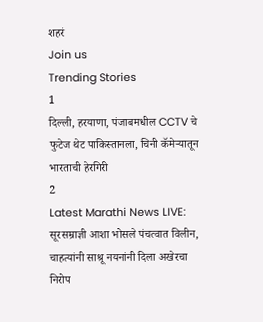शहरं
Join us
Trending Stories
1
दिल्ली, हरयाणा, पंजाबमधील CCTV चे फुटेज थेट पाकिस्तानला, चिनी कॅमेऱ्यातून भारताची हेरगिरी
2
Latest Marathi News LIVE: सूरसम्राज्ञी आशा भोसले पंचत्वात विलीन, चाहत्यांनी साश्रू नयनांनी दिला अखेरचा निरोप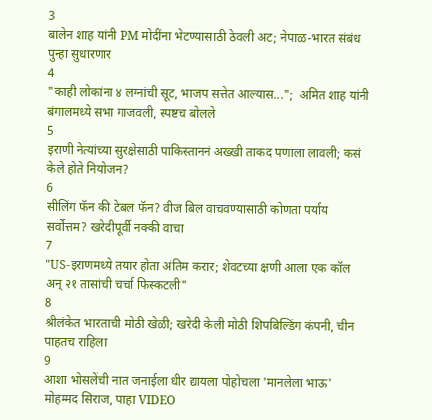3
बालेन शाह यांनी PM मोदींना भेटण्यासाठी ठेवली अट; नेपाळ-भारत संबंध पुन्हा सुधारणार
4
"काही लोकांना ४ लग्नांची सूट, भाजप सत्तेत आल्यास...";  अमित शाह यांनी बंगालमध्ये सभा गाजवली, स्पष्टच बोलले
5
इराणी नेत्यांच्या सुरक्षेसाठी पाकिस्ताननं अख्खी ताकद पणाला लावली; कसं केले होते नियोजन?
6
सीलिंग फॅन की टेबल फॅन? वीज बिल वाचवण्यासाठी कोणता पर्याय सर्वोत्तम? खरेदीपूर्वी नक्की वाचा
7
"US-इराणमध्ये तयार होता अंतिम करार; शेवटच्या क्षणी आला एक कॉल अन् २१ तासांची चर्चा फिस्कटली"
8
श्रीलंकेत भारताची मोठी खेळी; खरेदी केली मोठी शिपबिल्डिंग कंपनी, चीन पाहतच राहिला
9
आशा भोसलेंची नात जनाईला धीर द्यायला पोहोचला 'मानलेला भाऊ' मोहम्मद सिराज, पाहा VIDEO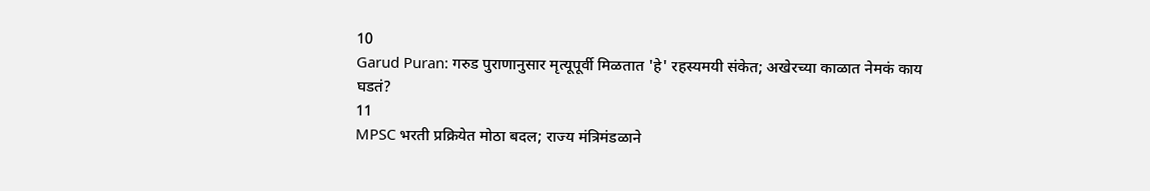10
Garud Puran: गरुड पुराणानुसार मृत्यूपूर्वी मिळतात 'हे' रहस्यमयी संकेत; अखेरच्या काळात नेमकं काय घडतं?
11
MPSC भरती प्रक्रियेत मोठा बदल; राज्य मंत्रिमंडळाने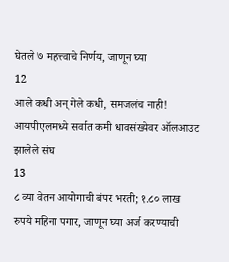घेतले ७ महत्त्वाचे निर्णय, जाणून घ्या
12
आले कधी अन् गेले कधी, समजलंच नाही! आयपीएलमध्ये सर्वात कमी धावसंख्येवर ऑलआउट झालेले संघ
13
८ व्या वेतन आयोगाची बंपर भरती; १.८० लाख रुपये महिना पगार, जाणून घ्या अर्ज करण्याची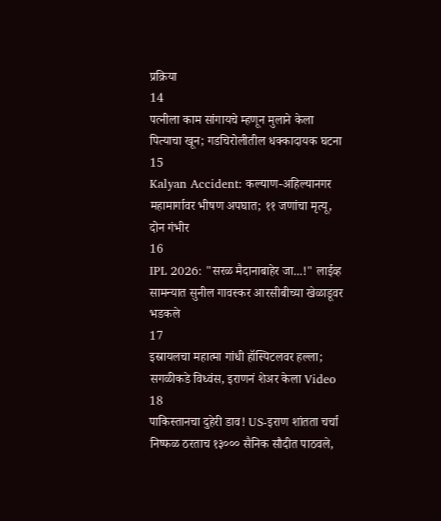प्रक्रिया
14
पत्नीला काम सांगायचे म्हणून मुलाने केला पित्याचा खून; गडचिरोलीतील धक्कादायक घटना
15
Kalyan Accident: कल्याण-अहिल्यानगर महामार्गावर भीषण अपघात; ११ जणांचा मृत्यू, दोन गंभीर
16
IPL 2026: "सरळ मैदानाबाहेर जा...!" लाईव्ह सामन्यात सुनील गावस्कर आरसीबीच्या खेळाडूवर भडकले
17
इस्रायलचा महात्मा गांधी हॉस्पिटलवर हल्ला; सगळीकडे विध्वंस, इराणनं शेअर केला Video
18
पाकिस्तानचा दुहेरी डाव! US-इराण शांतता चर्चा निष्फळ ठरताच १३००० सैनिक सौदीत पाठवले,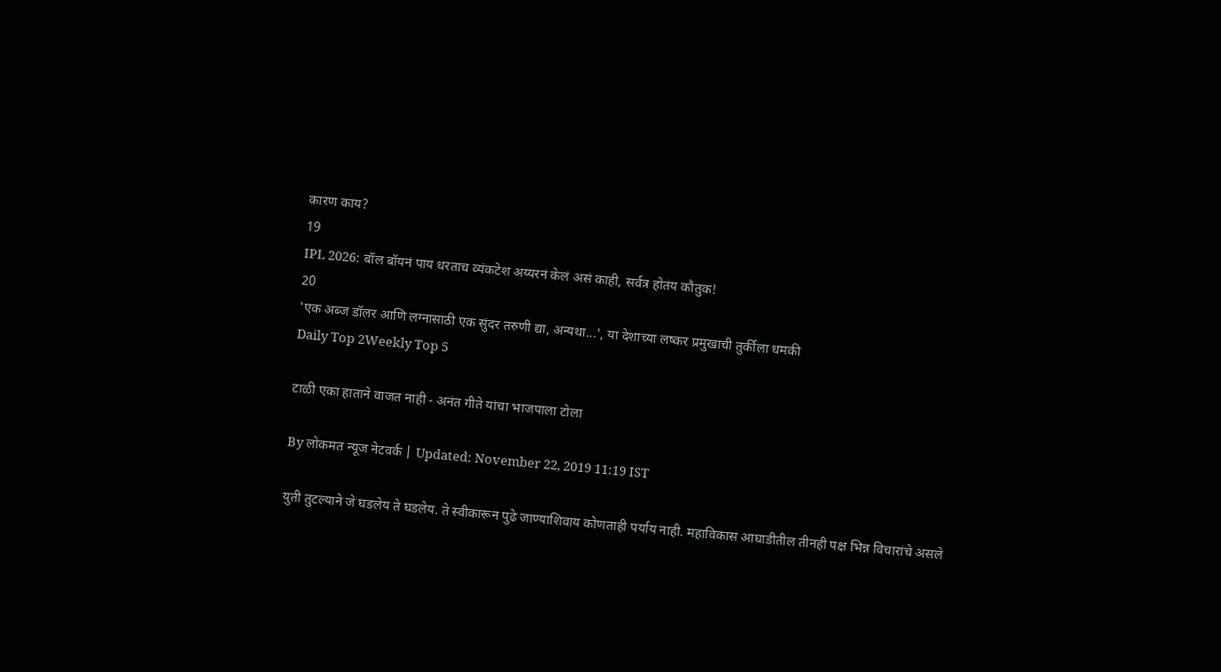कारण काय?
19
IPL 2026: बॉल बॉयनं पाय धरताच व्यंकटेश अय्यरनं केलं असं काही, सर्वत्र होतंय कौतुक!
20
'एक अब्ज डॉलर आणि लग्नासाठी एक सुंदर तरुणी द्या, अन्यथा...', या देशाच्या लष्कर प्रमुखाची तुर्कीला धमकी
Daily Top 2Weekly Top 5

टाळी एका हाताने वाजत नाही - अनंत गीते यांचा भाजपाला टोला

By लोकमत न्यूज नेटवर्क | Updated: November 22, 2019 11:19 IST

युती तुटल्याने जे घडलेय ते घडलेय. ते स्वीकारून पुढे जाण्याशिवाय कोणताही पर्याय नाही. महाविकास आघाडीतील तीनही पक्ष भिन्न विचारांचे असले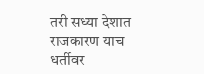तरी सध्या देशात राजकारण याच धर्तीवर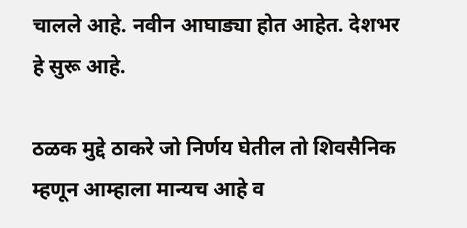चालले आहे. नवीन आघाड्या होत आहेत. देशभर हे सुरू आहे.

ठळक मुद्दे ठाकरे जो निर्णय घेतील तो शिवसैनिक म्हणून आम्हाला मान्यच आहे व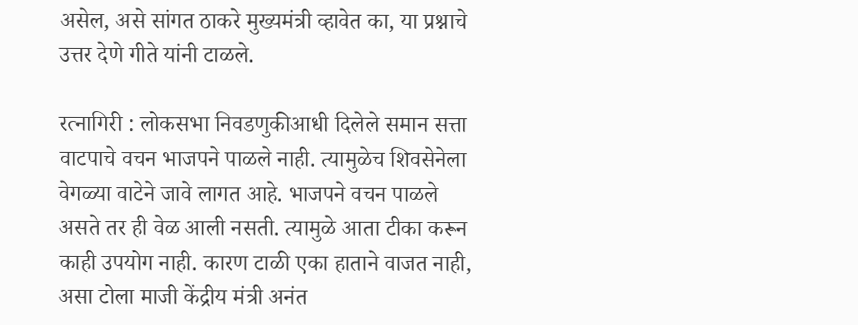असेल, असे सांगत ठाकरे मुख्यमंत्री व्हावेत का, या प्रश्नाचे उत्तर देणे गीते यांनी टाळले.

रत्नागिरी : लोकसभा निवडणुकीआधी दिलेले समान सत्ता वाटपाचे वचन भाजपने पाळले नाही. त्यामुळेच शिवसेनेला वेगळ्या वाटेने जावे लागत आहे. भाजपने वचन पाळले असते तर ही वेळ आली नसती. त्यामुळे आता टीका करून काही उपयोग नाही. कारण टाळी एका हाताने वाजत नाही, असा टोला माजी केंद्रीय मंत्री अनंत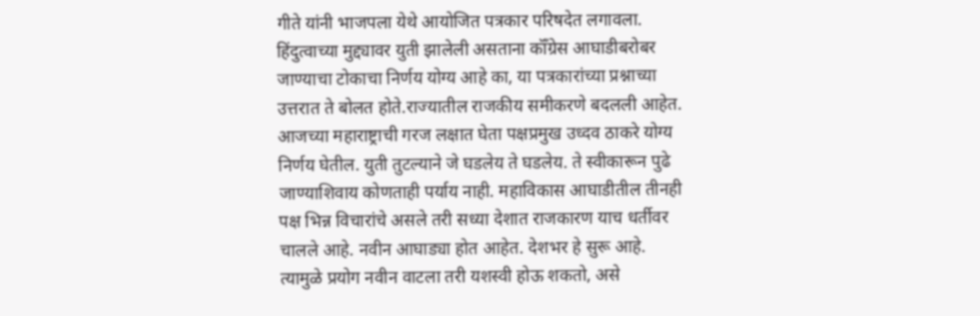गीते यांनी भाजपला येथे आयोजित पत्रकार परिषदेत लगावला. हिंदुत्वाच्या मुद्द्यावर युती झालेली असताना कॉँग्रेस आघाडीबरोबर जाण्याचा टोकाचा निर्णय योग्य आहे का, या पत्रकारांच्या प्रश्नाच्या उत्तरात ते बोलत होते.राज्यातील राजकीय समीकरणे बदलली आहेत. आजच्या महाराष्ट्राची गरज लक्षात घेता पक्षप्रमुख उध्दव ठाकरे योग्य निर्णय घेतील. युती तुटल्याने जे घडलेय ते घडलेय. ते स्वीकारून पुढे जाण्याशिवाय कोणताही पर्याय नाही. महाविकास आघाडीतील तीनही पक्ष भिन्न विचारांचे असले तरी सध्या देशात राजकारण याच धर्तीवर चालले आहे. नवीन आघाड्या होत आहेत. देशभर हे सुरू आहे. त्यामुळे प्रयोग नवीन वाटला तरी यशस्वी होऊ शकतो, असे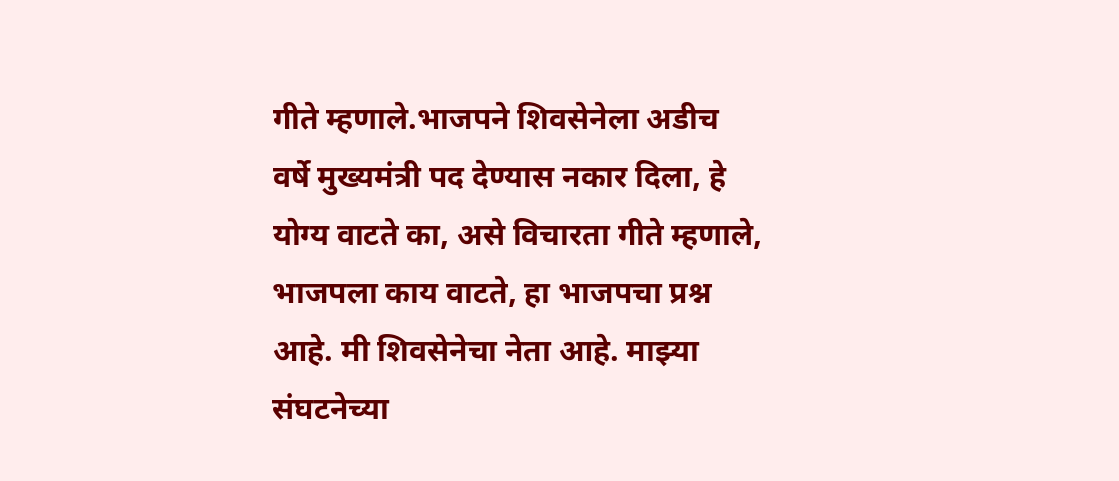गीते म्हणाले.भाजपने शिवसेनेला अडीच वर्षे मुख्यमंत्री पद देण्यास नकार दिला, हे योग्य वाटते का, असे विचारता गीते म्हणाले, भाजपला काय वाटते, हा भाजपचा प्रश्न आहे. मी शिवसेनेचा नेता आहे. माझ्या संघटनेच्या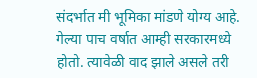संदर्भात मी भूमिका मांडणे योग्य आहे. गेल्या पाच वर्षात आम्ही सरकारमध्ये होतो. त्यावेळी वाद झाले असले तरी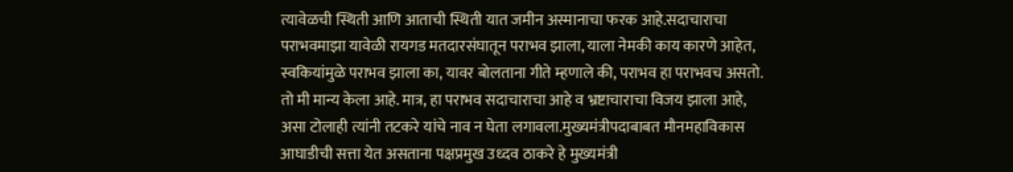त्यावेळची स्थिती आणि आताची स्थिती यात जमीन अस्मानाचा फरक आहे.सदाचाराचा पराभवमाझा यावेळी रायगड मतदारसंघातून पराभव झाला, याला नेमकी काय कारणे आहेत, स्वकियांमुळे पराभव झाला का, यावर बोलताना गीते म्हणाले की, पराभव हा पराभवच असतो. तो मी मान्य केला आहे. मात्र, हा पराभव सदाचाराचा आहे व भ्रष्टाचाराचा विजय झाला आहे, असा टोलाही त्यांनी तटकरे यांचे नाव न घेता लगावला.मुख्यमंत्रीपदाबाबत मौनमहाविकास आघाडीची सत्ता येत असताना पक्षप्रमुख उध्दव ठाकरे हे मुख्यमंत्री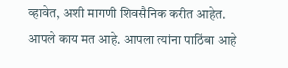व्हावेत, अशी मागणी शिवसैनिक करीत आहेत. आपले काय मत आहे. आपला त्यांना पाठिंबा आहे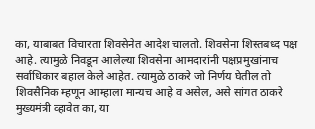का, याबाबत विचारता शिवसेनेत आदेश चालतो. शिवसेना शिस्तबध्द पक्ष आहे. त्यामुळे निवडून आलेल्या शिवसेना आमदारांनी पक्षप्रमुखांनाच सर्वाधिकार बहाल केले आहेत. त्यामुळे ठाकरे जो निर्णय घेतील तो शिवसैनिक म्हणून आम्हाला मान्यच आहे व असेल, असे सांगत ठाकरे मुख्यमंत्री व्हावेत का, या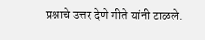प्रश्नाचे उत्तर देणे गीते यांनी टाळले.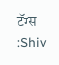टॅग्स :Shiv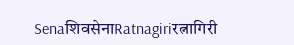SenaशिवसेनाRatnagiriरत्नागिरी